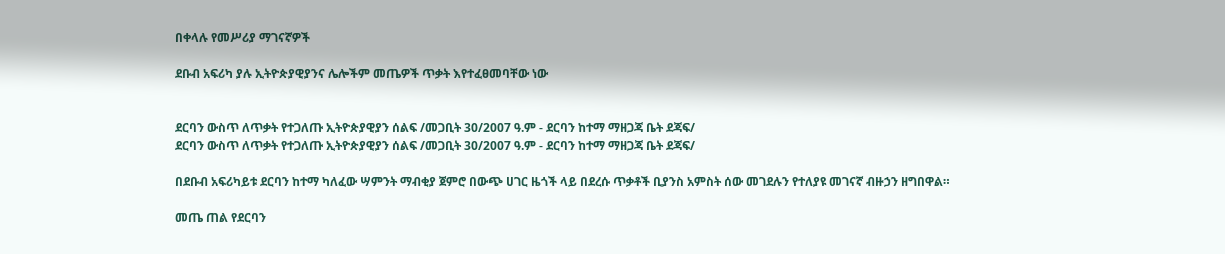በቀላሉ የመሥሪያ ማገናኛዎች

ደቡብ አፍሪካ ያሉ ኢትዮጵያዊያንና ሌሎችም መጤዎች ጥቃት እየተፈፀመባቸው ነው


ደርባን ውስጥ ለጥቃት የተጋለጡ ኢትዮጵያዊያን ሰልፍ /መጋቢት 30/2007 ዓ.ም - ደርባን ከተማ ማዘጋጃ ቤት ደጃፍ/
ደርባን ውስጥ ለጥቃት የተጋለጡ ኢትዮጵያዊያን ሰልፍ /መጋቢት 30/2007 ዓ.ም - ደርባን ከተማ ማዘጋጃ ቤት ደጃፍ/

በደቡብ አፍሪካይቱ ደርባን ከተማ ካለፈው ሣምንት ማብቂያ ጀምሮ በውጭ ሀገር ዜጎች ላይ በደረሱ ጥቃቶች ቢያንስ አምስት ሰው መገደሉን የተለያዩ መገናኛ ብዙኃን ዘግበዋል።

መጤ ጠል የደርባን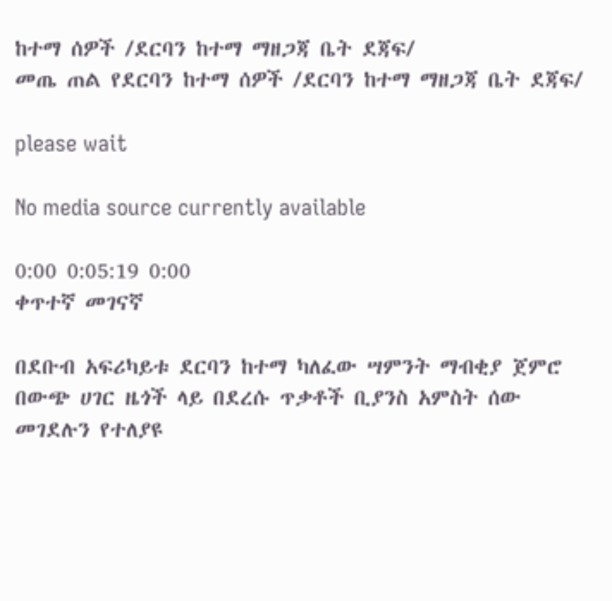ከተማ ሰዎች /ደርባን ከተማ ማዘጋጃ ቤት ደጃፍ/
መጤ ጠል የደርባን ከተማ ሰዎች /ደርባን ከተማ ማዘጋጃ ቤት ደጃፍ/

please wait

No media source currently available

0:00 0:05:19 0:00
ቀጥተኛ መገናኛ

በደቡብ አፍሪካይቱ ደርባን ከተማ ካለፈው ሣምንት ማብቂያ ጀምሮ በውጭ ሀገር ዜጎች ላይ በደረሱ ጥቃቶች ቢያንስ አምስት ሰው መገደሉን የተለያዩ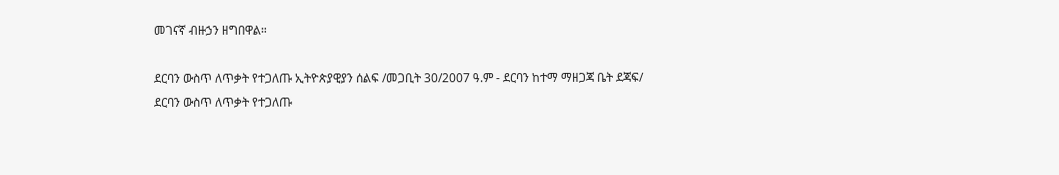መገናኛ ብዙኃን ዘግበዋል።

ደርባን ውስጥ ለጥቃት የተጋለጡ ኢትዮጵያዊያን ሰልፍ /መጋቢት 30/2007 ዓ.ም - ደርባን ከተማ ማዘጋጃ ቤት ደጃፍ/
ደርባን ውስጥ ለጥቃት የተጋለጡ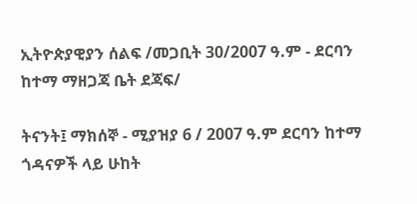ኢትዮጵያዊያን ሰልፍ /መጋቢት 30/2007 ዓ.ም - ደርባን ከተማ ማዘጋጃ ቤት ደጃፍ/

ትናንት፤ ማክሰኞ - ሚያዝያ 6 / 2007 ዓ.ም ደርባን ከተማ ጎዳናዎች ላይ ሁከት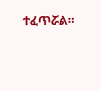ተፈጥሯል።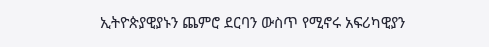ኢትዮጵያዊያኑን ጨምሮ ደርባን ውስጥ የሚኖሩ አፍሪካዊያን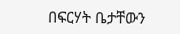በፍርሃት ቤታቸውን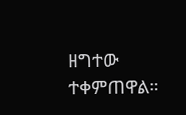ዘግተው ተቀምጠዋል።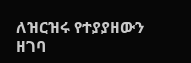ለዝርዝሩ የተያያዘውን ዘገባ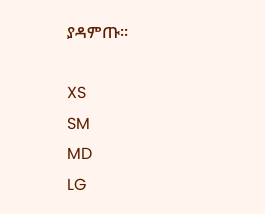ያዳምጡ፡፡

XS
SM
MD
LG